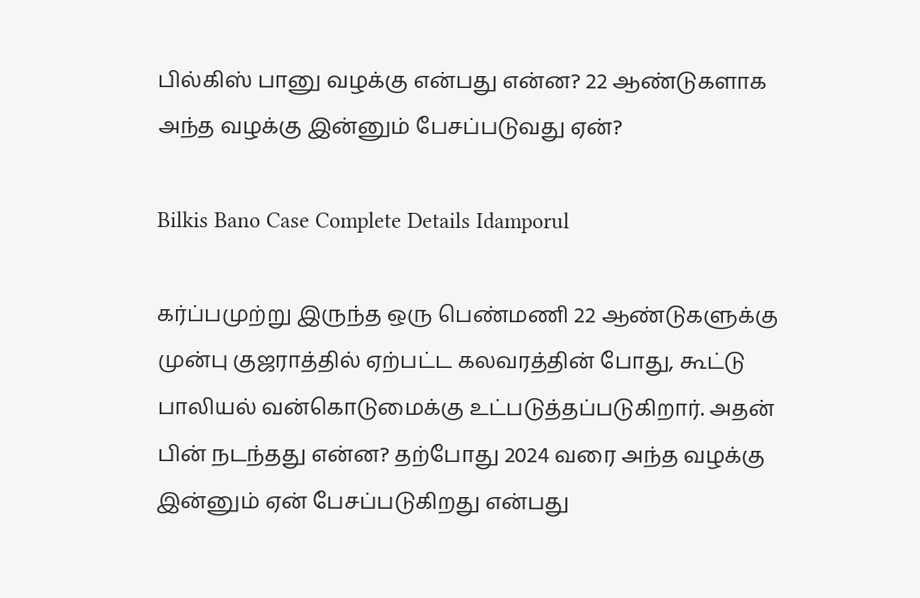பில்கிஸ் பானு வழக்கு என்பது என்ன? 22 ஆண்டுகளாக அந்த வழக்கு இன்னும் பேசப்படுவது ஏன்?

Bilkis Bano Case Complete Details Idamporul

கர்ப்பமுற்று இருந்த ஒரு பெண்மணி 22 ஆண்டுகளுக்கு முன்பு குஜராத்தில் ஏற்பட்ட கலவரத்தின் போது, கூட்டு பாலியல் வன்கொடுமைக்கு உட்படுத்தப்படுகிறார். அதன் பின் நடந்தது என்ன? தற்போது 2024 வரை அந்த வழக்கு இன்னும் ஏன் பேசப்படுகிறது என்பது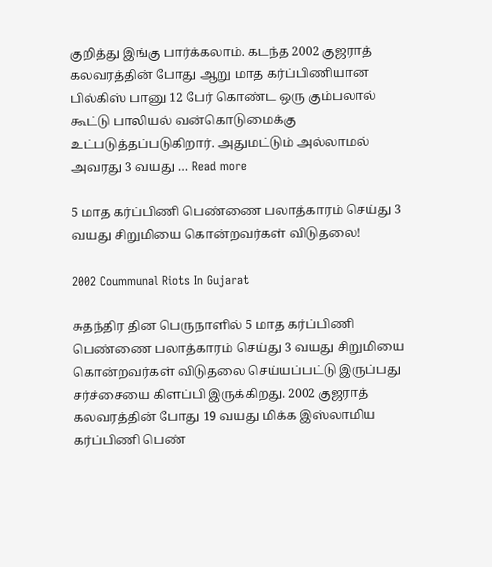குறித்து இங்கு பார்க்கலாம். கடந்த 2002 குஜராத் கலவரத்தின் போது ஆறு மாத கர்ப்பிணியான பில்கிஸ் பானு 12 பேர் கொண்ட ஒரு கும்பலால் கூட்டு பாலியல் வன்கொடுமைக்கு உட்படுத்தப்படுகிறார். அதுமட்டும் அல்லாமல் அவரது 3 வயது … Read more

5 மாத கர்ப்பிணி பெண்ணை பலாத்காரம் செய்து 3 வயது சிறுமியை கொன்றவர்கள் விடுதலை!

2002 Coummunal Riots In Gujarat

சுதந்திர தின பெருநாளில் 5 மாத கர்ப்பிணி பெண்ணை பலாத்காரம் செய்து 3 வயது சிறுமியை கொன்றவர்கள் விடுதலை செய்யப்பட்டு இருப்பது சர்ச்சையை கிளப்பி இருக்கிறது. 2002 குஜராத் கலவரத்தின் போது 19 வயது மிக்க இஸ்லாமிய கர்ப்பிணி பெண்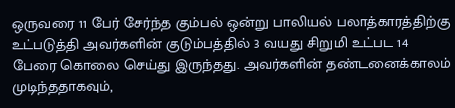ஒருவரை 11 பேர் சேர்ந்த கும்பல் ஒன்று பாலியல் பலாத்காரத்திற்கு உட்படுத்தி அவர்களின் குடும்பத்தில் 3 வயது சிறுமி உட்பட 14 பேரை கொலை செய்து இருந்தது. அவர்களின் தண்டனைக்காலம் முடிந்ததாகவும்,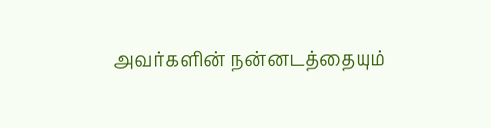அவர்களின் நன்னடத்தையும்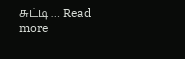சுட்டி … Read more